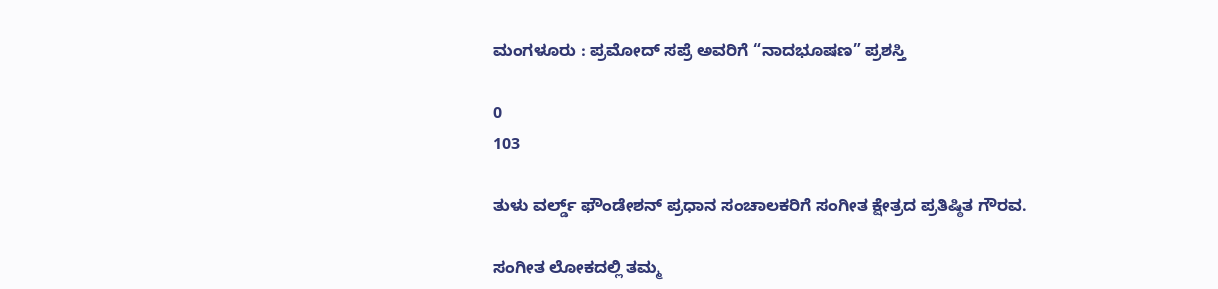ಮಂಗಳೂರು : ಪ್ರಮೋದ್ ಸಪ್ರೆ ಅವರಿಗೆ “ನಾದಭೂಷಣ” ಪ್ರಶಸ್ತಿ

0
103

ತುಳು ವರ್ಲ್ಡ್ ಫೌಂಡೇಶನ್ ಪ್ರಧಾನ ಸಂಚಾಲಕರಿಗೆ ಸಂಗೀತ ಕ್ಷೇತ್ರದ ಪ್ರತಿಷ್ಠಿತ ಗೌರವ.

ಸಂಗೀತ ಲೋಕದಲ್ಲಿ ತಮ್ಮ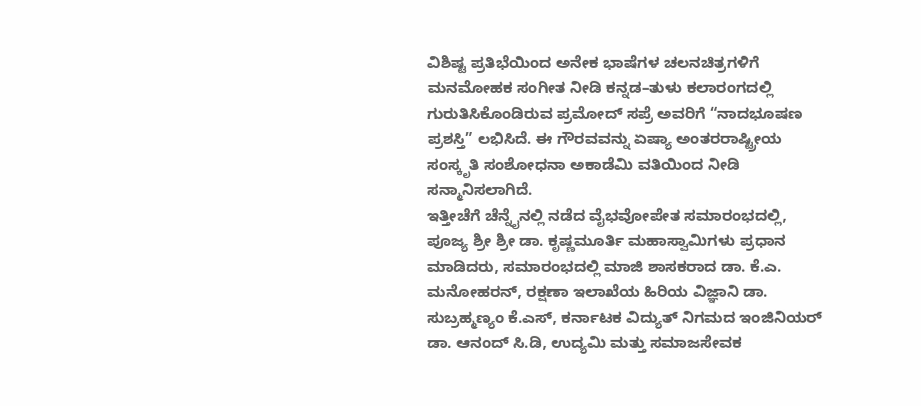ವಿಶಿಷ್ಟ ಪ್ರತಿಭೆಯಿಂದ ಅನೇಕ ಭಾಷೆಗಳ ಚಲನಚಿತ್ರಗಳಿಗೆ ಮನಮೋಹಕ ಸಂಗೀತ ನೀಡಿ ಕನ್ನಡ–ತುಳು ಕಲಾರಂಗದಲ್ಲಿ ಗುರುತಿಸಿಕೊಂಡಿರುವ ಪ್ರಮೋದ್ ಸಪ್ರೆ ಅವರಿಗೆ “ನಾದಭೂಷಣ ಪ್ರಶಸ್ತಿ” ಲಭಿಸಿದೆ. ಈ ಗೌರವವನ್ನು ಏಷ್ಯಾ ಅಂತರರಾಷ್ಟ್ರೀಯ ಸಂಸ್ಕೃತಿ ಸಂಶೋಧನಾ ಅಕಾಡೆಮಿ ವತಿಯಿಂದ ನೀಡಿ ಸನ್ಮಾನಿಸಲಾಗಿದೆ.
ಇತ್ತೀಚೆಗೆ ಚೆನ್ನೈನಲ್ಲಿ ನಡೆದ ವೈಭವೋಪೇತ ಸಮಾರಂಭದಲ್ಲಿ, ಪೂಜ್ಯ ಶ್ರೀ ಶ್ರೀ ಡಾ. ಕೃಷ್ಣಮೂರ್ತಿ ಮಹಾಸ್ವಾಮಿಗಳು ಪ್ರಧಾನ ಮಾಡಿದರು, ಸಮಾರಂಭದಲ್ಲಿ ಮಾಜಿ ಶಾಸಕರಾದ ಡಾ. ಕೆ.ಎ. ಮನೋಹರನ್, ರಕ್ಷಣಾ ಇಲಾಖೆಯ ಹಿರಿಯ ವಿಜ್ಞಾನಿ ಡಾ. ಸುಬ್ರಹ್ಮಣ್ಯಂ ಕೆ.ಎಸ್, ಕರ್ನಾಟಕ ವಿದ್ಯುತ್ ನಿಗಮದ ಇಂಜಿನಿಯರ್ ಡಾ. ಆನಂದ್ ಸಿ.ಡಿ, ಉದ್ಯಮಿ ಮತ್ತು ಸಮಾಜಸೇವಕ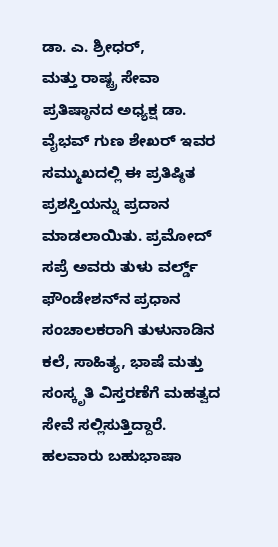ಡಾ. ಎ. ಶ್ರೀಧರ್,
ಮತ್ತು ರಾಷ್ಟ್ರ ಸೇವಾ ಪ್ರತಿಷ್ಠಾನದ ಅಧ್ಯಕ್ಷ ಡಾ. ವೈಭವ್ ಗುಣ ಶೇಖರ್ ಇವರ ಸಮ್ಮುಖದಲ್ಲಿ ಈ ಪ್ರತಿಷ್ಠಿತ ಪ್ರಶಸ್ತಿಯನ್ನು ಪ್ರದಾನ ಮಾಡಲಾಯಿತು. ಪ್ರಮೋದ್ ಸಪ್ರೆ ಅವರು ತುಳು ವರ್ಲ್ಡ್ ಫೌಂಡೇಶನ್‌ನ ಪ್ರಧಾನ ಸಂಚಾಲಕರಾಗಿ ತುಳುನಾಡಿನ ಕಲೆ, ಸಾಹಿತ್ಯ, ಭಾಷೆ ಮತ್ತು ಸಂಸ್ಕೃತಿ ವಿಸ್ತರಣೆಗೆ ಮಹತ್ವದ ಸೇವೆ ಸಲ್ಲಿಸುತ್ತಿದ್ದಾರೆ. ಹಲವಾರು ಬಹುಭಾಷಾ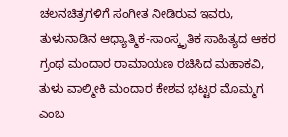ಚಲನಚಿತ್ರಗಳಿಗೆ ಸಂಗೀತ ನೀಡಿರುವ ಇವರು, ತುಳುನಾಡಿನ ಆಧ್ಯಾತ್ಮಿಕ-ಸಾಂಸ್ಕೃತಿಕ ಸಾಹಿತ್ಯದ ಆಕರ ಗ್ರಂಥ ಮಂದಾರ ರಾಮಾಯಣ ರಚಿಸಿದ ಮಹಾಕವಿ, ತುಳು ವಾಲ್ಮೀಕಿ ಮಂದಾರ ಕೇಶವ ಭಟ್ಟರ ಮೊಮ್ಮಗ ಎಂಬ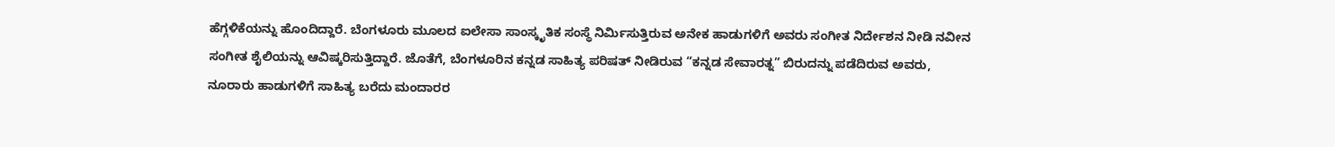ಹೆಗ್ಗಳಿಕೆಯನ್ನು ಹೊಂದಿದ್ದಾರೆ. ಬೆಂಗಳೂರು ಮೂಲದ ಐಲೇಸಾ ಸಾಂಸ್ಕೃತಿಕ ಸಂಸ್ಥೆ ನಿರ್ಮಿಸುತ್ತಿರುವ ಅನೇಕ ಹಾಡುಗಳಿಗೆ ಅವರು ಸಂಗೀತ ನಿರ್ದೇಶನ ನೀಡಿ ನವೀನ ಸಂಗೀತ ಶೈಲಿಯನ್ನು ಆವಿಷ್ಕರಿಸುತ್ತಿದ್ದಾರೆ. ಜೊತೆಗೆ, ಬೆಂಗಳೂರಿನ ಕನ್ನಡ ಸಾಹಿತ್ಯ ಪರಿಷತ್ ನೀಡಿರುವ “ಕನ್ನಡ ಸೇವಾರತ್ನ” ಬಿರುದನ್ನು ಪಡೆದಿರುವ ಅವರು, ನೂರಾರು ಹಾಡುಗಳಿಗೆ ಸಾಹಿತ್ಯ ಬರೆದು ಮಂದಾರರ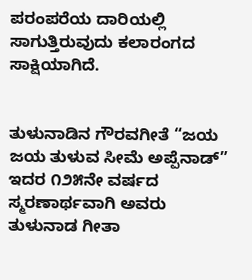ಪರಂಪರೆಯ ದಾರಿಯಲ್ಲಿ ಸಾಗುತ್ತಿರುವುದು ಕಲಾರಂಗದ ಸಾಕ್ಷಿಯಾಗಿದೆ.


ತುಳುನಾಡಿನ ಗೌರವಗೀತೆ “ಜಯ ಜಯ ತುಳುವ ಸೀಮೆ ಅಪ್ಪೆನಾಡ್” ಇದರ ೧೨೫ನೇ ವರ್ಷದ ಸ್ಮರಣಾರ್ಥವಾಗಿ ಅವರು ತುಳುನಾಡ ಗೀತಾ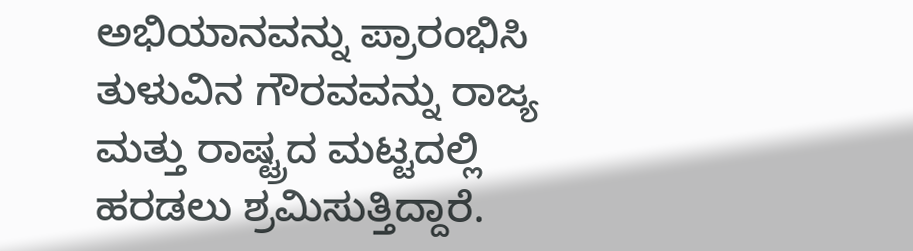ಅಭಿಯಾನವನ್ನು ಪ್ರಾರಂಭಿಸಿ ತುಳುವಿನ ಗೌರವವನ್ನು ರಾಜ್ಯ ಮತ್ತು ರಾಷ್ಟ್ರದ ಮಟ್ಟದಲ್ಲಿ ಹರಡಲು ಶ್ರಮಿಸುತ್ತಿದ್ದಾರೆ.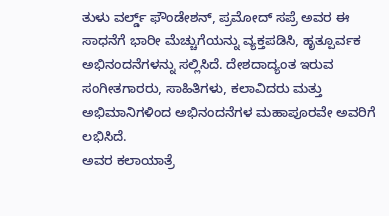ತುಳು ವರ್ಲ್ಡ್ ಫೌಂಡೇಶನ್, ಪ್ರಮೋದ್ ಸಪ್ರೆ ಅವರ ಈ ಸಾಧನೆಗೆ ಭಾರೀ ಮೆಚ್ಚುಗೆಯನ್ನು ವ್ಯಕ್ತಪಡಿಸಿ, ಹೃತ್ಪೂರ್ವಕ ಅಭಿನಂದನೆಗಳನ್ನು ಸಲ್ಲಿಸಿದೆ. ದೇಶದಾದ್ಯಂತ ಇರುವ ಸಂಗೀತಗಾರರು, ಸಾಹಿತಿಗಳು, ಕಲಾವಿದರು ಮತ್ತು ಅಭಿಮಾನಿಗಳಿಂದ ಅಭಿನಂದನೆಗಳ ಮಹಾಪೂರವೇ ಅವರಿಗೆ ಲಭಿಸಿದೆ.
ಅವರ ಕಲಾಯಾತ್ರೆ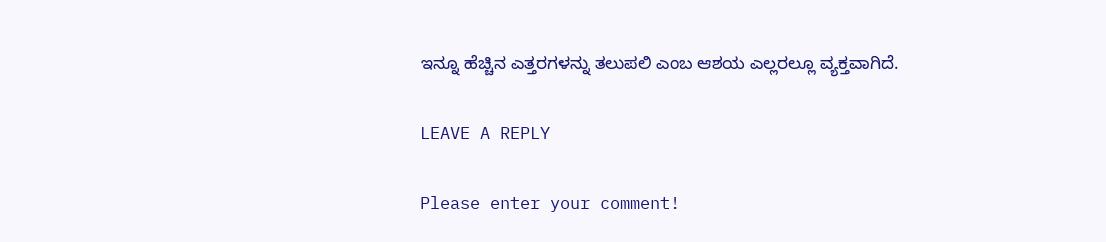ಇನ್ನೂ ಹೆಚ್ಚಿನ ಎತ್ತರಗಳನ್ನು ತಲುಪಲಿ ಎಂಬ ಆಶಯ ಎಲ್ಲರಲ್ಲೂ ವ್ಯಕ್ತವಾಗಿದೆ.

LEAVE A REPLY

Please enter your comment!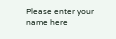Please enter your name here